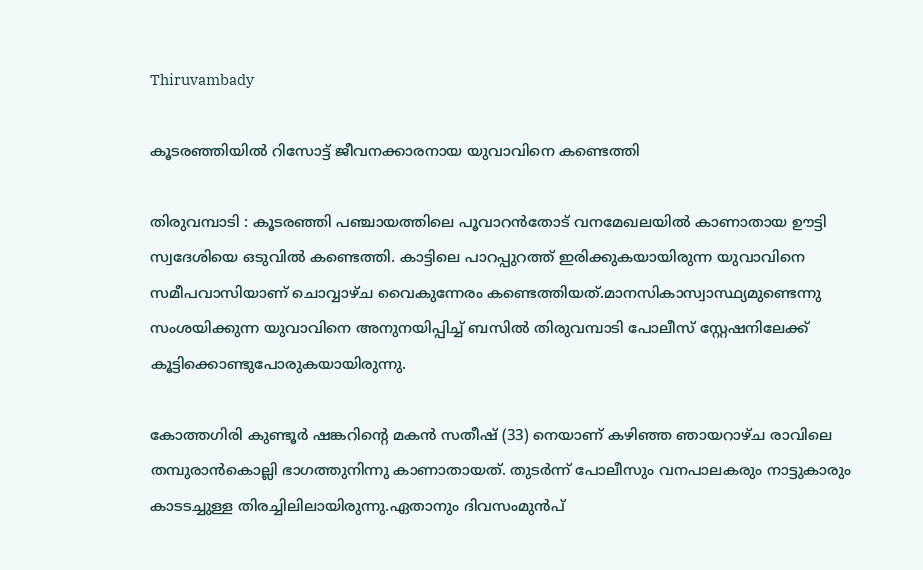Thiruvambady

കൂടരഞ്ഞിയിൽ റിസോ‍ട്ട് ജീവനക്കാരനായ യുവാവിനെ കണ്ടെത്തി

തിരുവമ്പാടി : കൂടരഞ്ഞി പഞ്ചായത്തിലെ പൂവാറൻതോട് വനമേഖലയിൽ കാണാതായ ഊട്ടി സ്വദേശിയെ ഒടുവിൽ കണ്ടെത്തി. കാട്ടിലെ പാറപ്പുറത്ത് ഇരിക്കുകയായിരുന്ന യുവാവിനെ സമീപവാസിയാണ് ചൊവ്വാഴ്ച വൈകുന്നേരം കണ്ടെത്തിയത്.മാനസികാസ്വാസ്ഥ്യമുണ്ടെന്നു സംശയിക്കുന്ന യുവാവിനെ അനുനയിപ്പിച്ച് ബസിൽ തിരുവമ്പാടി പോലീസ് സ്റ്റേഷനിലേക്ക് കൂട്ടിക്കൊണ്ടുപോരുകയായിരുന്നു.

കോത്തഗിരി കുണ്ടൂർ ഷങ്കറിന്റെ മകൻ സതീഷ് (33) നെയാണ് കഴിഞ്ഞ ഞായറാഴ്ച രാവിലെ തമ്പുരാൻകൊല്ലി ഭാഗത്തുനിന്നു കാണാതായത്. തുടർന്ന് പോലീസും വനപാലകരും നാട്ടുകാരും കാടടച്ചുള്ള തിരച്ചിലിലായിരുന്നു.ഏതാനും ദിവസംമുൻപ്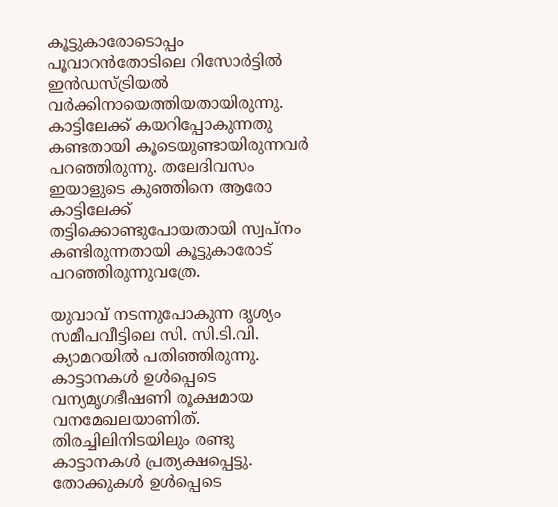കൂട്ടുകാരോടൊപ്പം പൂവാറൻതോടിലെ റിസോർട്ടിൽ ഇൻഡസ്ട്രിയൽ വർക്കിനായെത്തിയതായിരുന്നു. കാട്ടിലേക്ക് കയറിപ്പോകുന്നതു കണ്ടതായി കൂടെയുണ്ടായിരുന്നവർ പറഞ്ഞിരുന്നു. തലേദിവസം ഇയാളുടെ കുഞ്ഞിനെ ആരോ കാട്ടിലേക്ക് തട്ടിക്കൊണ്ടുപോയതായി സ്വപ്നം കണ്ടിരുന്നതായി കൂട്ടുകാരോട് പറഞ്ഞിരുന്നുവത്രേ.

യുവാവ് നടന്നുപോകുന്ന ദൃശ്യം സമീപവീട്ടിലെ സി. സി.ടി.വി. ക്യാമറയിൽ പതിഞ്ഞിരുന്നു. കാട്ടാനകൾ ഉൾപ്പെടെ വന്യമൃഗഭീഷണി രൂക്ഷമായ വനമേഖലയാണിത്. തിരച്ചിലിനിടയിലും രണ്ടു കാട്ടാനകൾ പ്രത്യക്ഷപ്പെട്ടു. തോക്കുകൾ ഉൾപ്പെടെ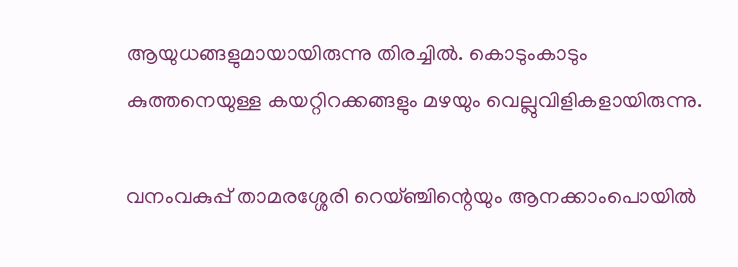ആയുധങ്ങളുമായായിരുന്നു തിരച്ചിൽ. കൊടുംകാടും കുത്തനെയുള്ള കയറ്റിറക്കങ്ങളും മഴയും വെല്ലുവിളികളായിരുന്നു.

വനംവകുപ്പ് താമരശ്ശേരി റെയ്ഞ്ചിന്റെയും ആനക്കാംപൊയിൽ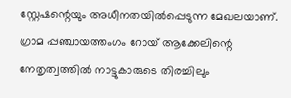സ്റ്റേഷന്റെയും അധീനതയിൽപ്പെടുന്ന മേഖലയാണ്. ഗ്രാമ പ്പഞ്ചായത്തംഗം റോയ് ആക്കേലിന്റെ നേതൃത്വത്തിൽ നാട്ടുകാരുടെ തിരച്ചിലും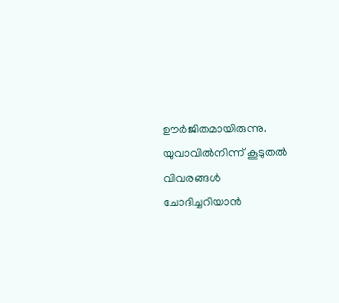ഊർജിതമായിരുന്നു. യുവാവിൽനിന്ന്‌ കൂടുതൽ വിവരങ്ങൾ ചോദിച്ചറിയാൻ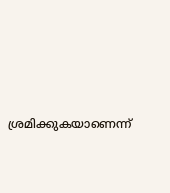ശ്രമിക്കുകയാണെന്ന്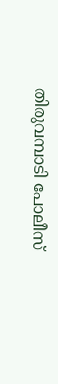തിരുവമ്പാടി പോലീസ്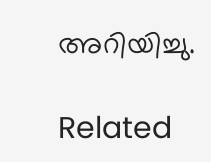അറിയിച്ചു.

Related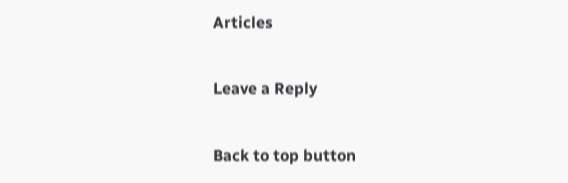Articles

Leave a Reply

Back to top button